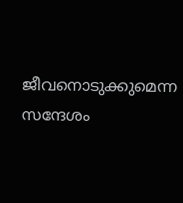ജീവനൊടുക്കുമെന്ന സന്ദേശം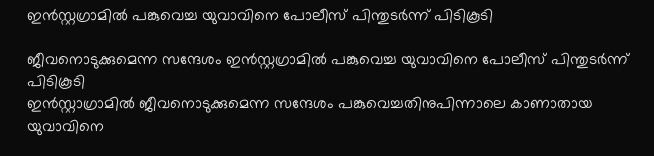ഇന്‍സ്റ്റഗ്രാമില്‍ പങ്കുവെച്ച യുവാവിനെ പോലീസ് പിന്തുടര്‍ന്ന് പിടികൂടി

ജീവനൊടുക്കുമെന്ന സന്ദേശം ഇന്‍സ്റ്റഗ്രാമില്‍ പങ്കുവെച്ച യുവാവിനെ പോലീസ് പിന്തുടര്‍ന്ന് പിടികൂടി
ഇന്‍സ്റ്റാഗ്രാമില്‍ ജീവനൊടുക്കുമെന്ന സന്ദേശം പങ്കുവെച്ചതിനുപിന്നാലെ കാണാതായ യുവാവിനെ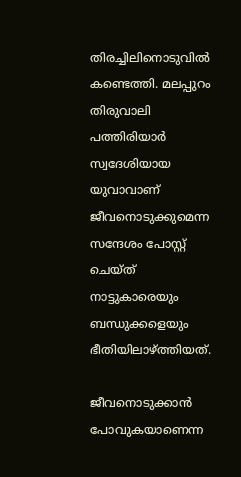തിരച്ചിലിനൊടുവില്‍ കണ്ടെത്തി. മലപ്പുറം തിരുവാലി പത്തിരിയാര്‍ സ്വദേശിയായ യുവാവാണ് ജീവനൊടുക്കുമെന്ന സന്ദേശം പോസ്റ്റ് ചെയ്ത് നാട്ടുകാരെയും ബന്ധുക്കളെയും ഭീതിയിലാഴ്ത്തിയത്.

ജീവനൊടുക്കാന്‍ പോവുകയാണെന്ന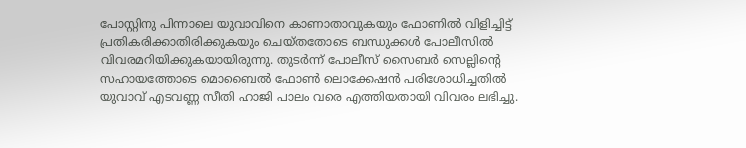പോസ്റ്റിനു പിന്നാലെ യുവാവിനെ കാണാതാവുകയും ഫോണില്‍ വിളിച്ചിട്ട് പ്രതികരിക്കാതിരിക്കുകയും ചെയ്തതോടെ ബന്ധുക്കള്‍ പോലീസില്‍ വിവരമറിയിക്കുകയായിരുന്നു. തുടര്‍ന്ന് പോലീസ് സൈബര്‍ സെല്ലിന്റെ സഹായത്തോടെ മൊബൈല്‍ ഫോണ്‍ ലൊക്കേഷന്‍ പരിശോധിച്ചതില്‍ യുവാവ് എടവണ്ണ സീതി ഹാജി പാലം വരെ എത്തിയതായി വിവരം ലഭിച്ചു.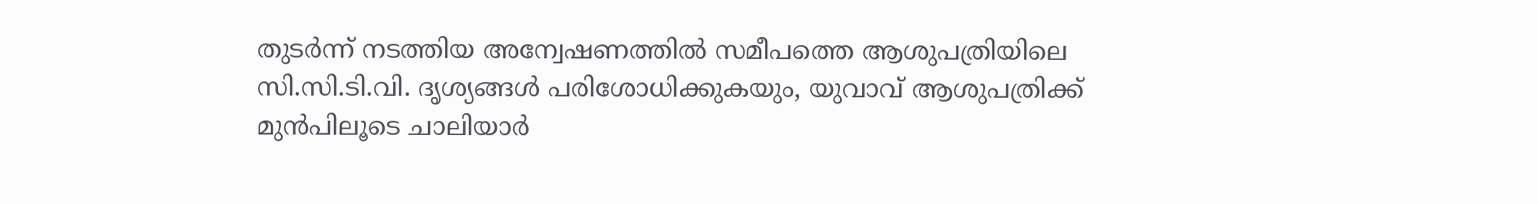തുടര്‍ന്ന് നടത്തിയ അന്വേഷണത്തില്‍ സമീപത്തെ ആശുപത്രിയിലെ സി.സി.ടി.വി. ദൃശ്യങ്ങള്‍ പരിശോധിക്കുകയും, യുവാവ് ആശുപത്രിക്ക് മുന്‍പിലൂടെ ചാലിയാര്‍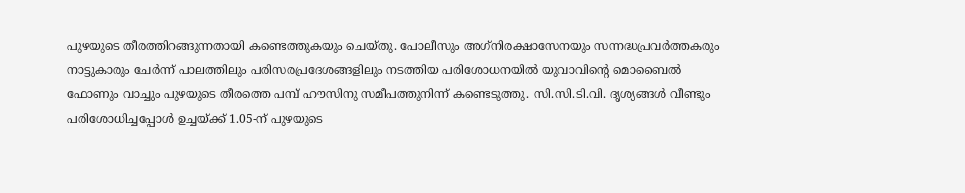പുഴയുടെ തീരത്തിറങ്ങുന്നതായി കണ്ടെത്തുകയും ചെയ്തു. പോലീസും അഗ്‌നിരക്ഷാസേനയും സന്നദ്ധപ്രവര്‍ത്തകരും നാട്ടുകാരും ചേര്‍ന്ന് പാലത്തിലും പരിസരപ്രദേശങ്ങളിലും നടത്തിയ പരിശോധനയില്‍ യുവാവിന്റെ മൊബൈല്‍ ഫോണും വാച്ചും പുഴയുടെ തീരത്തെ പമ്പ് ഹൗസിനു സമീപത്തുനിന്ന് കണ്ടെടുത്തു. സി.സി.ടി.വി. ദൃശ്യങ്ങള്‍ വീണ്ടും പരിശോധിച്ചപ്പോള്‍ ഉച്ചയ്ക്ക് 1.05-ന് പുഴയുടെ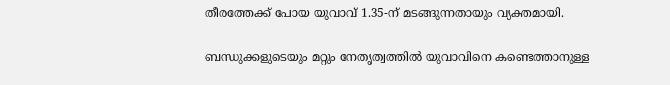തീരത്തേക്ക് പോയ യുവാവ് 1.35-ന് മടങ്ങുന്നതായും വ്യക്തമായി.

ബന്ധുക്കളുടെയും മറ്റും നേതൃത്വത്തില്‍ യുവാവിനെ കണ്ടെത്താനുള്ള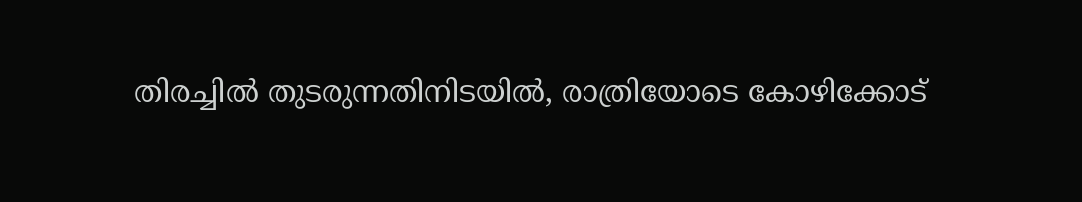തിരച്ചില്‍ തുടരുന്നതിനിടയില്‍, രാത്രിയോടെ കോഴിക്കോട്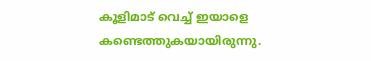കൂളിമാട് വെച്ച് ഇയാളെ കണ്ടെത്തുകയായിരുന്നു.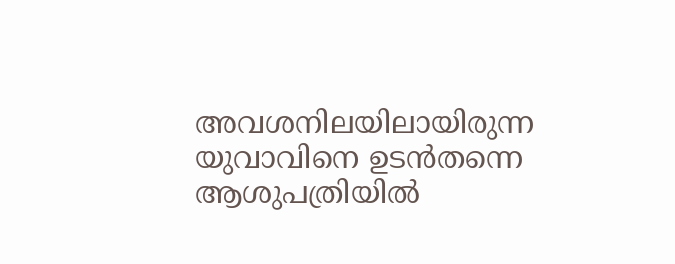അവശനിലയിലായിരുന്ന യുവാവിനെ ഉടന്‍തന്നെ ആശുപത്രിയില്‍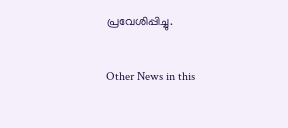പ്രവേശിപ്പിച്ചു.

Other News in this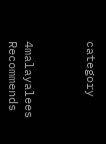category



4malayalees Recommends